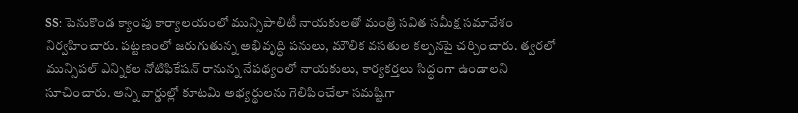SS: పెనుకొండ క్యాంపు కార్యాలయంలో మున్సిపాలిటీ నాయకులతో మంత్రి సవిత సమీక్ష సమావేశం నిర్వహించారు. పట్టణంలో జరుగుతున్న అభివృద్ధి పనులు, మౌలిక వసతుల కల్పనపై చర్చించారు. త్వరలో మున్సిపల్ ఎన్నికల నోటిఫికేషన్ రానున్న నేపథ్యంలో నాయకులు, కార్యకర్తలు సిద్ధంగా ఉండాలని సూచించారు. అన్ని వార్డుల్లో కూటమి అభ్యర్థులను గెలిపించేలా సమష్టిగా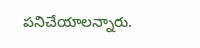పనిచేయాలన్నారు.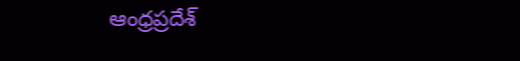ఆంధ్రప్రదేశ్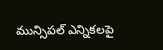మున్సిపల్ ఎన్నికలపై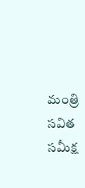మంత్రి సవిత సమీక్ష